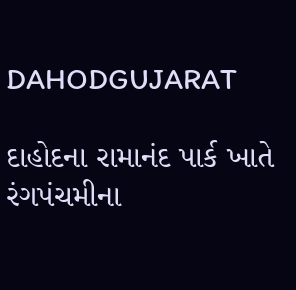DAHODGUJARAT

દાહોદના રામાનંદ પાર્ક ખાતે રંગપંચમીના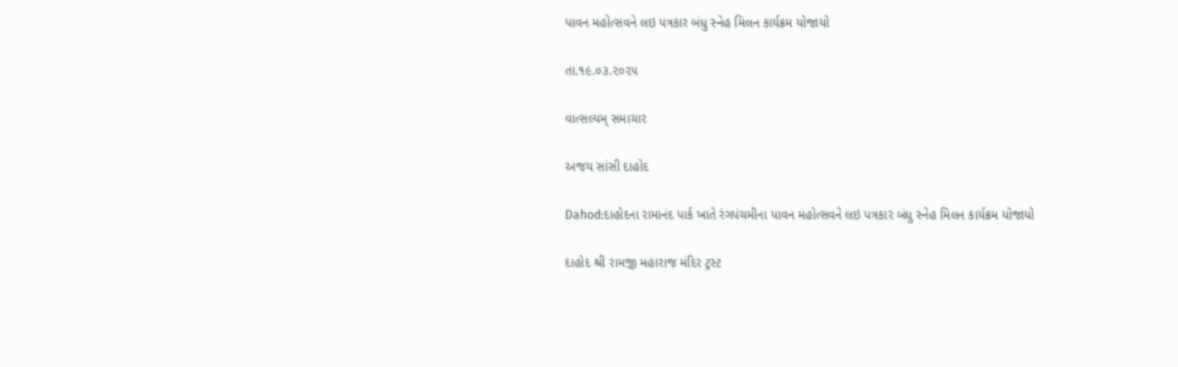પાવન મહોત્સવને લઇ પત્રકાર બંધુ સ્નેહ મિલન કાર્યક્રમ યોજાયો

તા.૧૯.૦૩.૨૦૨૫

વાત્સલ્યમ્ સમાચાર

અજય સાંસી દાહોદ

Dahod:દાહોદના રામાનંદ પાર્ક ખાતે રંગપંચમીના પાવન મહોત્સવને લઇ પત્રકાર બંધુ સ્નેહ મિલન કાર્યક્રમ યોજાયો

દાહોદ શ્રી રામજી મહારાજ મંદિર ટ્રસ્ટ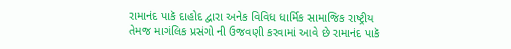રામાનંદ પાકૅ દાહોદ દ્વારા અનેક વિવિધ ધાર્મિક સામાજિક રાષ્ટ્રીય તેમજ માગંલિક પ્રસંગો ની ઉજવણી કરવામાં આવે છે રામાનંદ પાકૅ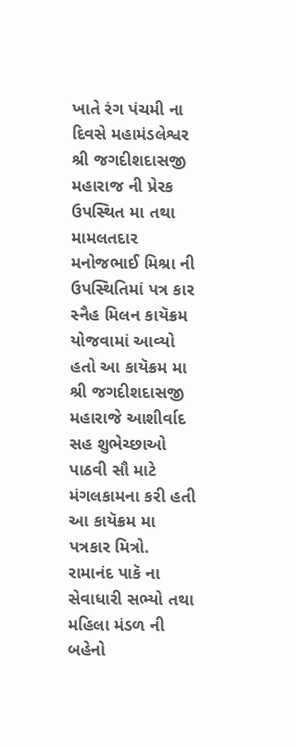ખાતે રંગ પંચમી ના દિવસે મહામંડલેશ્વર શ્રી જગદીશદાસજી મહારાજ ની પ્રેરક ઉપસ્થિત મા તથા મામલતદાર મનોજભાઈ મિશ્રા ની ઉપસ્થિતિમાં પત્ર કાર સ્નૈહ મિલન કાયૅક્રમ યોજવામાં આવ્યો હતો આ કાયૅક્રમ મા શ્રી જગદીશદાસજી મહારાજે આશીર્વાદ સહ શુભેચ્છાઓ પાઠવી સૌ માટે મંગલકામના કરી હતી આ કાયૅક્રમ મા પત્રકાર મિત્રો. રામાનંદ પાકૅ ના સેવાધારી સભ્યો તથા મહિલા મંડળ ની બહેનો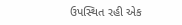ઉપસ્થિત રહી એક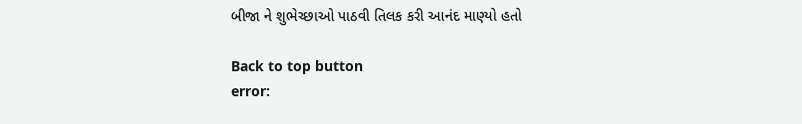બીજા ને શુભેચ્છાઓ પાઠવી તિલક કરી આનંદ માણ્યો હતો

Back to top button
error: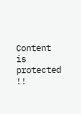Content is protected !!